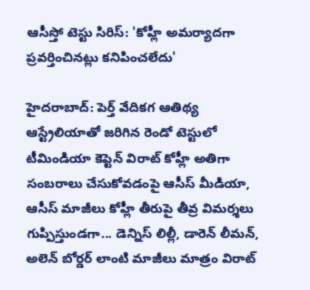ఆసీస్తో టెస్టు సిరిస్: 'కోహ్లీ అమర్యాదగా ప్రవర్తించినట్లు కనిపించలేదు'

హైదరాబాద్: పెర్త్ వేదికగ ఆతిథ్య ఆస్ట్రేలియాతో జరిగిన రెండో టెస్టులో టీమిండియా కెప్టెన్ విరాట్ కోహ్లీ అతిగా సంబరాలు చేసుకోవడంపై ఆసీస్ మీడియా, ఆసీస్ మాజీలు కోహ్లీ తీరుపై తీవ్ర విమర్శలు గుప్పిస్తుండగా... డెన్నిస్ లిల్లీ, డారెన్ లీమన్, అలెన్ బోర్డర్ లాంటి మాజీలు మాత్రం విరాట్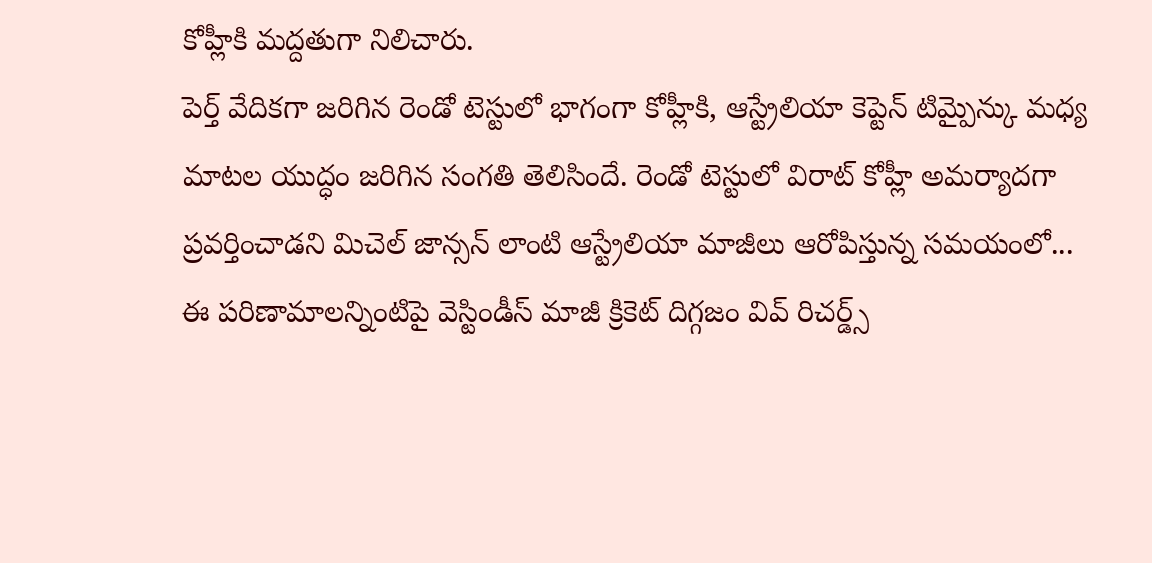కోహ్లీకి మద్దతుగా నిలిచారు.
పెర్త్ వేదికగా జరిగిన రెండో టెస్టులో భాగంగా కోహ్లీకి, ఆస్ట్రేలియా కెప్టెన్ టిమ్పైన్కు మధ్య మాటల యుద్ధం జరిగిన సంగతి తెలిసిందే. రెండో టెస్టులో విరాట్ కోహ్లీ అమర్యాదగా ప్రవర్తించాడని మిచెల్ జాన్సన్ లాంటి ఆస్ట్రేలియా మాజీలు ఆరోపిస్తున్న సమయంలో... ఈ పరిణామాలన్నింటిపై వెస్టిండీస్ మాజీ క్రికెట్ దిగ్గజం వివ్ రిచర్డ్స్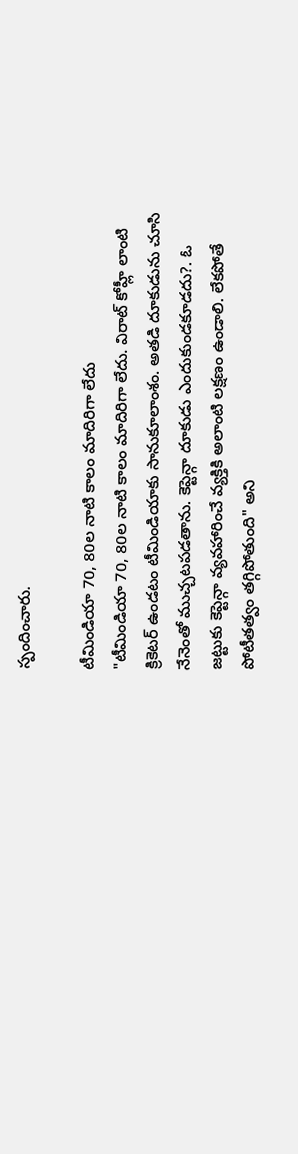స్పందించారు.

టీమిండియా 70, 80ల నాటి కాలం మాదిరిగా లేదు
"టీమిండియా 70, 80ల నాటి కాలం మాదిరిగా లేదు. విరాట్ కోహ్లీ లాంటి క్రికెటర్ ఉండటం టీమిండియాకు సానుకూలాంశం. అతడి దూకుడును చూసి నేనెంతో ముచ్చటపడతాను. కెప్టెన్గా దూకుడు ఎందుకుండకూడదు?. ఓ జట్టుకు కెప్టెన్గా వ్యవహారించే వ్యక్తికి అలాంటి లక్షణం ఉండాలి. లేకపోతే పోటీతత్వం తగ్గిపోతుంది" అని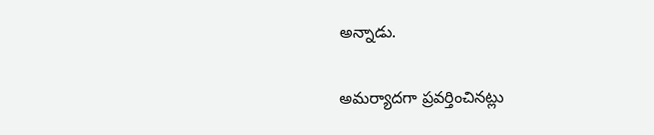అన్నాడు.

అమర్యాదగా ప్రవర్తించినట్లు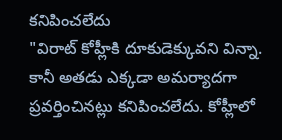కనిపించలేదు
"విరాట్ కోహ్లీకి దూకుడెక్కువని విన్నా. కానీ అతడు ఎక్కడా అమర్యాదగా ప్రవర్తించినట్లు కనిపించలేదు. కోహ్లీలో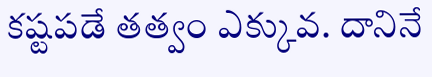కష్టపడే తత్వం ఎక్కువ. దానినే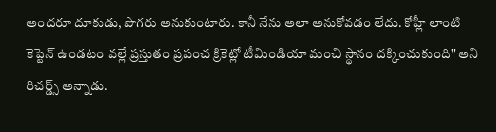అందరూ దూకుడు, పొగరు అనుకుంటారు. కానీ నేను అలా అనుకోవడం లేదు. కోహ్లీ లాంటి కెప్టెన్ ఉండటం వల్లే ప్రస్తుతం ప్రపంచ క్రికెట్లో టీమిండియా మంచి స్థానం దక్కించుకుంది" అని రిచర్డ్స్ అన్నాడు.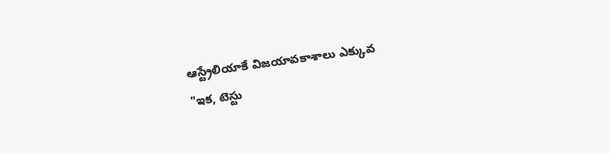ఆస్ట్రేలియాకే విజయావకాశాలు ఎక్కువ
"ఇక, టెస్టు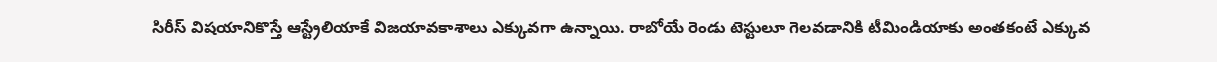సిరీస్ విషయానికొస్తే ఆస్ట్రేలియాకే విజయావకాశాలు ఎక్కువగా ఉన్నాయి. రాబోయే రెండు టెస్టులూ గెలవడానికి టీమిండియాకు అంతకంటే ఎక్కువ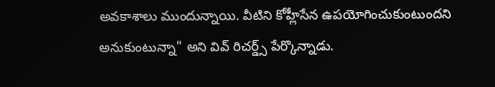అవకాశాలు ముందున్నాయి. వీటిని కోహ్లీసేన ఉపయోగించుకుంటుందని అనుకుంటున్నా" అని వివ్ రిచర్డ్స్ పేర్కొన్నాడు.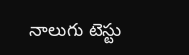నాలుగు టెస్టు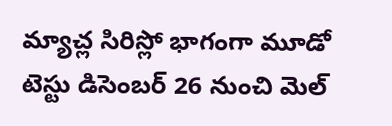మ్యాచ్ల సిరిస్లో భాగంగా మూడో టెస్టు డిసెంబర్ 26 నుంచి మెల్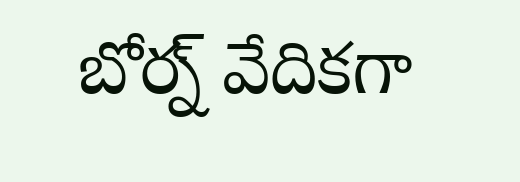బోర్న్ వేదికగా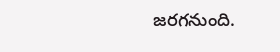జరగనుంది.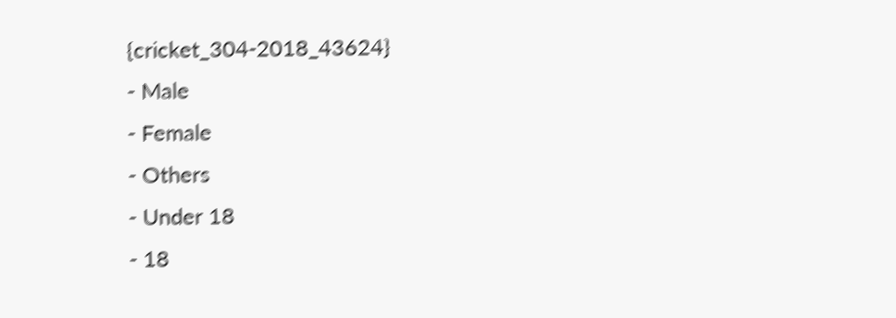{cricket_304-2018_43624}
- Male
- Female
- Others
- Under 18
- 18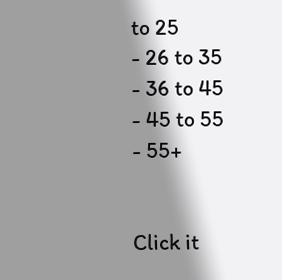to 25
- 26 to 35
- 36 to 45
- 45 to 55
- 55+


Click it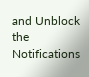and Unblock the Notifications